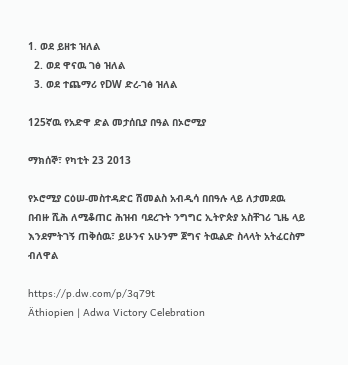1. ወደ ይዘቱ ዝለል
  2. ወደ ዋናዉ ገፅ ዝለል
  3. ወደ ተጨማሪ የDW ድረ-ገፅ ዝለል

125ኛዉ የአድዋ ድል መታሰቢያ በዓል በኦሮሚያ

ማክሰኞ፣ የካቲት 23 2013

የኦሮሚያ ርዕሠ-መስተዳድር ሽመልስ አብዲሳ በበዓሉ ላይ ለታመደዉ በብዙ ሺሕ ለሚቆጠር ሕዝብ ባደረጉት ንግግር ኢትዮጵያ አስቸገሪ ጊዜ ላይ እንደምትገኝ ጠቅሰዉ፣ ይሁንና አሁንም ጀግና ትዉልድ ስላላት አትፈርስም ብለዋል

https://p.dw.com/p/3q79t
Äthiopien | Adwa Victory Celebration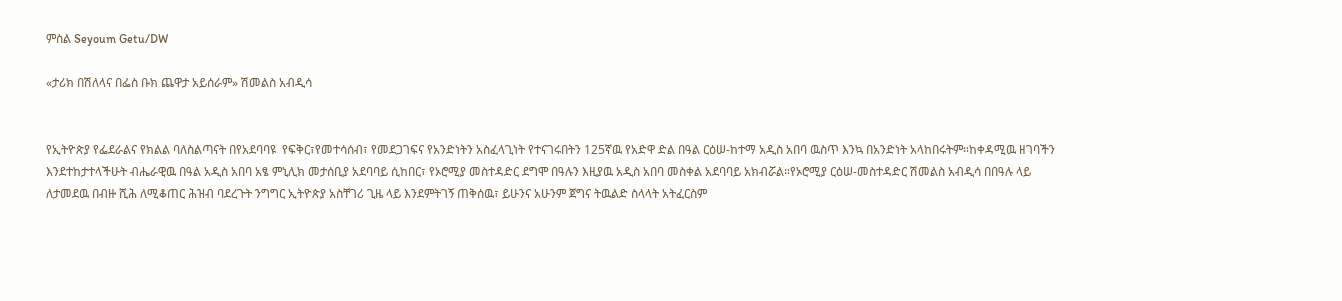ምስል Seyoum Getu/DW

«ታሪክ በሽለላና በፌስ ቡክ ጨዋታ አይሰራም» ሽመልስ አብዲሳ


የኢትዮጵያ የፌደራልና የክልል ባለስልጣናት በየአደባባዩ  የፍቅር፣የመተሳሰብ፣ የመደጋገፍና የአንድነትን አስፈላጊነት የተናገሩበትን 125ኛዉ የአድዋ ድል በዓል ርዕሠ-ከተማ አዲስ አበባ ዉስጥ እንኳ በአንድነት አላከበሩትም።ከቀዳሚዉ ዘገባችን እንደተከታተላችሁት ብሔራዊዉ በዓል አዲስ አበባ አፄ ምኒሊክ መታሰቢያ አደባባይ ሲከበር፣ የኦሮሚያ መስተዳድር ደግሞ በዓሉን እዚያዉ አዲስ አበባ መስቀል አደባባይ አክብሯል።የኦሮሚያ ርዕሠ-መስተዳድር ሽመልስ አብዲሳ በበዓሉ ላይ ለታመደዉ በብዙ ሺሕ ለሚቆጠር ሕዝብ ባደረጉት ንግግር ኢትዮጵያ አስቸገሪ ጊዜ ላይ እንደምትገኝ ጠቅሰዉ፣ ይሁንና አሁንም ጀግና ትዉልድ ስላላት አትፈርስም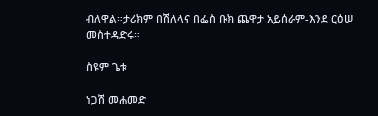ብለዋል።ታሪክም በሽለላና በፌስ ቡክ ጨዋታ አይሰራም-እንደ ርዕሠ መስተዳድሩ።

ስዩም ጌቱ

ነጋሽ መሐመድ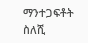ማንተጋፍቶት ስለሺ